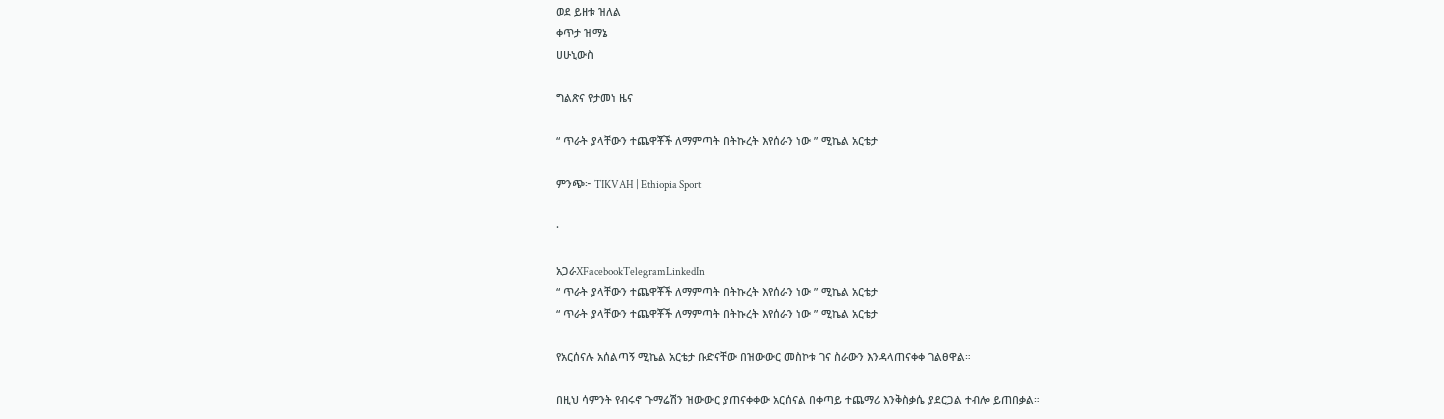ወደ ይዘቱ ዝለል
ቀጥታ ዝማኔ
ሀሁኒውስ

ግልጽና የታመነ ዜና

“ ጥራት ያላቸውን ተጨዋቾች ለማምጣት በትኩረት እየሰራን ነው ” ሚኬል አርቴታ

ምንጭ፦ TIKVAH | Ethiopia Sport

·

አጋራXFacebookTelegramLinkedIn
“ ጥራት ያላቸውን ተጨዋቾች ለማምጣት በትኩረት እየሰራን ነው ” ሚኬል አርቴታ
“ ጥራት ያላቸውን ተጨዋቾች ለማምጣት በትኩረት እየሰራን ነው ” ሚኬል አርቴታ

የአርሰናሉ አሰልጣኝ ሚኬል አርቴታ ቡድናቸው በዝውውር መስኮቱ ገና ስራውን እንዳላጠናቀቀ ገልፀዋል።

በዚህ ሳምንት የብሩኖ ጉማሬሽን ዝውውር ያጠናቀቀው አርሰናል በቀጣይ ተጨማሪ እንቅስቃሴ ያደርጋል ተብሎ ይጠበቃል።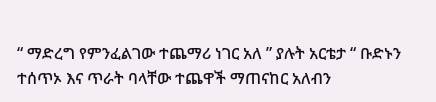“ ማድረግ የምንፈልገው ተጨማሪ ነገር አለ ” ያሉት አርቴታ “ ቡድኑን ተሰጥኦ እና ጥራት ባላቸው ተጨዋች ማጠናከር አለብን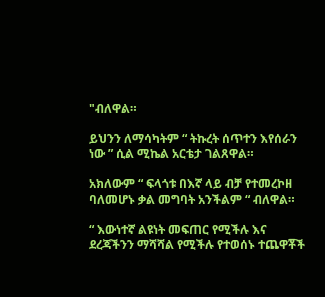"ብለዋል።

ይህንን ለማሳካትም “ ትኩረት ሰጥተን እየሰራን ነው ” ሲል ሚኬል አርቴታ ገልጸዋል።

አክለውም “ ፍላጎቱ በእኛ ላይ ብቻ የተመረኮዘ ባለመሆኑ ቃል መግባት አንችልም “ ብለዋል።

“ እውነተኛ ልዩነት መፍጠር የሚችሉ እና ደረጃችንን ማሻሻል የሚችሉ የተወሰኑ ተጨዋቾች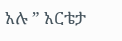አሉ ” አርቴታ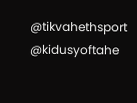@tikvahethsport     @kidusyoftahe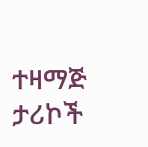ተዛማጅ ታሪኮች